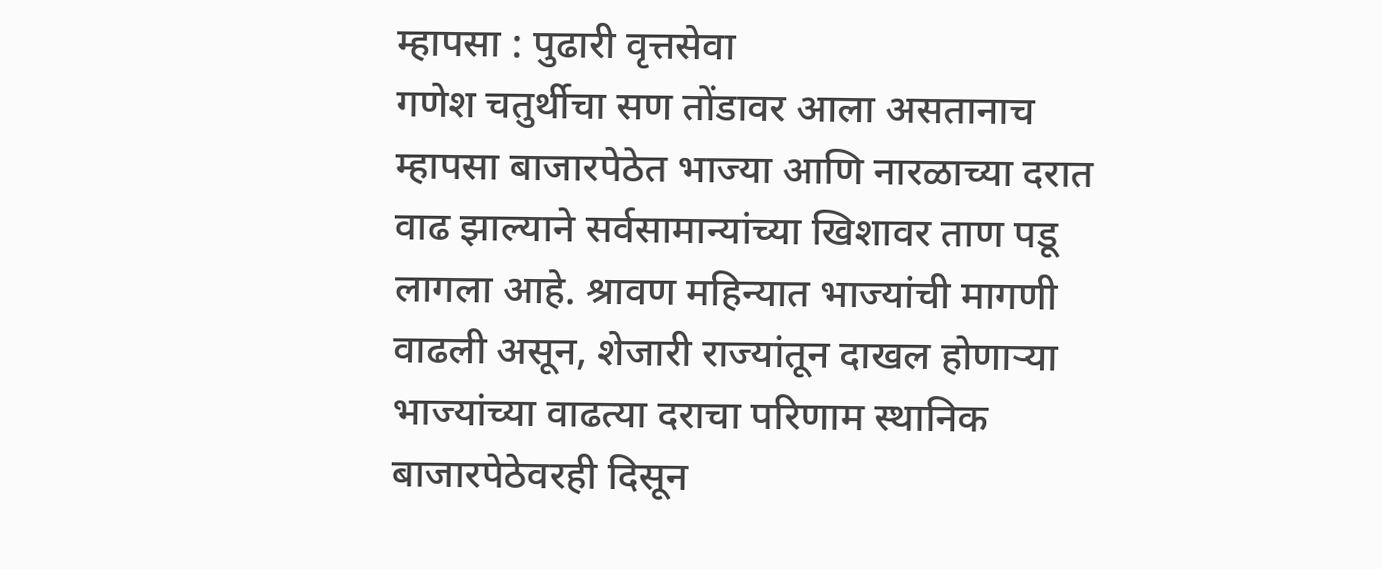म्हापसा : पुढारी वृत्तसेवा
गणेश चतुर्थीचा सण तोंडावर आला असतानाच म्हापसा बाजारपेठेत भाज्या आणि नारळाच्या दरात वाढ झाल्याने सर्वसामान्यांच्या खिशावर ताण पडू लागला आहे. श्रावण महिन्यात भाज्यांची मागणी वाढली असून, शेजारी राज्यांतून दाखल होणाऱ्या भाज्यांच्या वाढत्या दराचा परिणाम स्थानिक बाजारपेठेवरही दिसून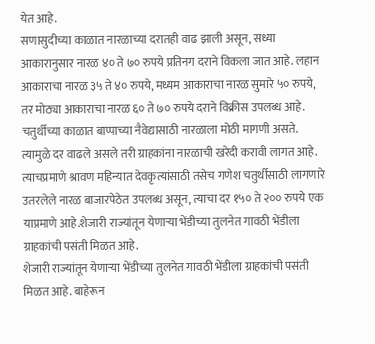येत आहे.
सणासुदीच्या काळात नारळाच्या दरातही वाढ झाली असून, सध्या आकारानुसार नारळ ४० ते ७० रुपये प्रतिनग दराने विकला जात आहे. लहान आकाराचा नारळ ३५ ते ४० रुपये, मध्यम आकाराचा नारळ सुमारे ५० रुपये, तर मोठ्या आकाराचा नारळ ६० ते ७० रुपये दराने विक्रीस उपलब्ध आहे. चतुर्थीच्या काळात बाप्पाच्या नैवेद्यासाठी नारळाला मोठी मागणी असते.
त्यामुळे दर वाढले असले तरी ग्राहकांना नारळाची खरेदी करावी लागत आहे. त्याचप्रमाणे श्रावण महिन्यात देवकृत्यांसाठी तसेच गणेश चतुर्थीसाठी लागणारे उतरलेले नारळ बाजारपेठेत उपलब्ध असून, त्याचा दर १५० ते २०० रुपये एक याप्रमाणे आहे.शेजारी राज्यांतून येणाऱ्या भेंडीच्या तुलनेत गावठी भेंडीला ग्राहकांची पसंती मिळत आहे.
शेजारी राज्यांतून येणाऱ्या भेंडीच्या तुलनेत गावठी भेंडीला ग्राहकांची पसंती मिळत आहे. बाहेरून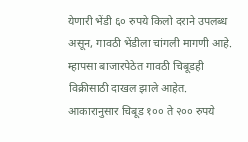येणारी भेंडी ६० रुपये किलो दराने उपलब्ध असून, गावठी भेंडीला चांगली मागणी आहे. म्हापसा बाजारपेठेत गावठी चिबूडही विक्रीसाठी दाखल झाले आहेत.
आकारानुसार चिबूड १०० ते २०० रुपये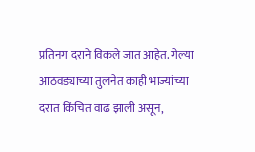प्रतिनग दराने विकले जात आहेत. गेल्या आठवड्याच्या तुलनेत काही भाज्यांच्या दरात किंचित वाढ झाली असून,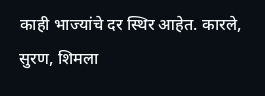काही भाज्यांचे दर स्थिर आहेत. कारले, सुरण, शिमला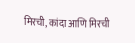मिरची, कांदा आणि मिरची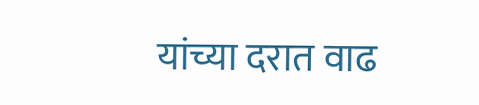यांच्या दरात वाढ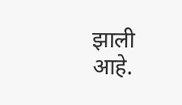झाली आहे.